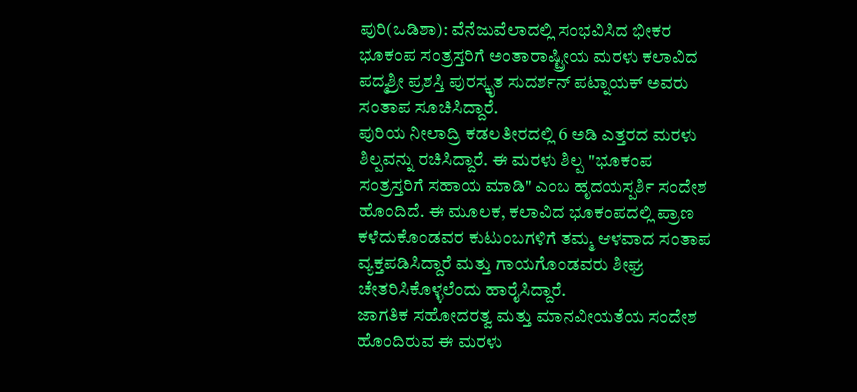ಪುರಿ(ಒಡಿಶಾ): ವೆನೆಜುವೆಲಾದಲ್ಲಿ ಸಂಭವಿಸಿದ ಭೀಕರ ಭೂಕಂಪ ಸಂತ್ರಸ್ತರಿಗೆ ಅಂತಾರಾಷ್ಟ್ರೀಯ ಮರಳು ಕಲಾವಿದ ಪದ್ಮಶ್ರೀ ಪ್ರಶಸ್ತಿ ಪುರಸ್ಕೃತ ಸುದರ್ಶನ್ ಪಟ್ನಾಯಕ್ ಅವರು ಸಂತಾಪ ಸೂಚಿಸಿದ್ದಾರೆ.
ಪುರಿಯ ನೀಲಾದ್ರಿ ಕಡಲತೀರದಲ್ಲಿ 6 ಅಡಿ ಎತ್ತರದ ಮರಳು ಶಿಲ್ಪವನ್ನು ರಚಿಸಿದ್ದಾರೆ. ಈ ಮರಳು ಶಿಲ್ಪ "ಭೂಕಂಪ ಸಂತ್ರಸ್ತರಿಗೆ ಸಹಾಯ ಮಾಡಿ" ಎಂಬ ಹೃದಯಸ್ಪರ್ಶಿ ಸಂದೇಶ ಹೊಂದಿದೆ. ಈ ಮೂಲಕ, ಕಲಾವಿದ ಭೂಕಂಪದಲ್ಲಿ ಪ್ರಾಣ ಕಳೆದುಕೊಂಡವರ ಕುಟುಂಬಗಳಿಗೆ ತಮ್ಮ ಆಳವಾದ ಸಂತಾಪ ವ್ಯಕ್ತಪಡಿಸಿದ್ದಾರೆ ಮತ್ತು ಗಾಯಗೊಂಡವರು ಶೀಘ್ರ ಚೇತರಿಸಿಕೊಳ್ಳಲೆಂದು ಹಾರೈಸಿದ್ದಾರೆ.
ಜಾಗತಿಕ ಸಹೋದರತ್ವ ಮತ್ತು ಮಾನವೀಯತೆಯ ಸಂದೇಶ ಹೊಂದಿರುವ ಈ ಮರಳು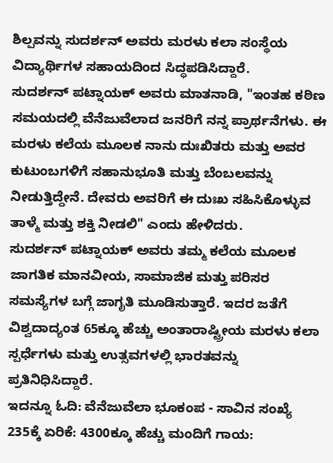ಶಿಲ್ಪವನ್ನು ಸುದರ್ಶನ್ ಅವರು ಮರಳು ಕಲಾ ಸಂಸ್ಥೆಯ ವಿದ್ಯಾರ್ಥಿಗಳ ಸಹಾಯದಿಂದ ಸಿದ್ಧಪಡಿಸಿದ್ದಾರೆ.
ಸುದರ್ಶನ್ ಪಟ್ನಾಯಕ್ ಅವರು ಮಾತನಾಡಿ, "ಇಂತಹ ಕಠಿಣ ಸಮಯದಲ್ಲಿ ವೆನೆಜುವೆಲಾದ ಜನರಿಗೆ ನನ್ನ ಪ್ರಾರ್ಥನೆಗಳು. ಈ ಮರಳು ಕಲೆಯ ಮೂಲಕ ನಾನು ದುಃಖಿತರು ಮತ್ತು ಅವರ ಕುಟುಂಬಗಳಿಗೆ ಸಹಾನುಭೂತಿ ಮತ್ತು ಬೆಂಬಲವನ್ನು ನೀಡುತ್ತಿದ್ದೇನೆ. ದೇವರು ಅವರಿಗೆ ಈ ದುಃಖ ಸಹಿಸಿಕೊಳ್ಳುವ ತಾಳ್ಮೆ ಮತ್ತು ಶಕ್ತಿ ನೀಡಲಿ" ಎಂದು ಹೇಳಿದರು.
ಸುದರ್ಶನ್ ಪಟ್ನಾಯಕ್ ಅವರು ತಮ್ಮ ಕಲೆಯ ಮೂಲಕ ಜಾಗತಿಕ ಮಾನವೀಯ, ಸಾಮಾಜಿಕ ಮತ್ತು ಪರಿಸರ ಸಮಸ್ಯೆಗಳ ಬಗ್ಗೆ ಜಾಗೃತಿ ಮೂಡಿಸುತ್ತಾರೆ. ಇದರ ಜತೆಗೆ ವಿಶ್ವದಾದ್ಯಂತ 65ಕ್ಕೂ ಹೆಚ್ಚು ಅಂತಾರಾಷ್ಟ್ರೀಯ ಮರಳು ಕಲಾ ಸ್ಪರ್ಧೆಗಳು ಮತ್ತು ಉತ್ಸವಗಳಲ್ಲಿ ಭಾರತವನ್ನು ಪ್ರತಿನಿಧಿಸಿದ್ದಾರೆ.
ಇದನ್ನೂ ಓದಿ: ವೆನೆಜುವೆಲಾ ಭೂಕಂಪ - ಸಾವಿನ ಸಂಖ್ಯೆ 235ಕ್ಕೆ ಏರಿಕೆ: 4300ಕ್ಕೂ ಹೆಚ್ಚು ಮಂದಿಗೆ ಗಾಯ: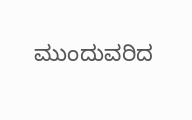ಮುಂದುವರಿದ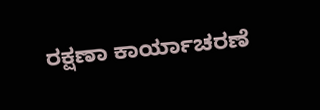ರಕ್ಷಣಾ ಕಾರ್ಯಾಚರಣೆ